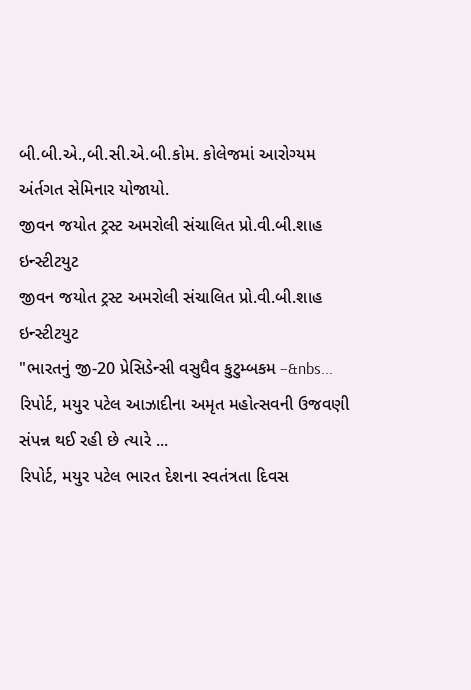બી.બી.એ.,બી.સી.એ.બી.કોમ. કોલેજમાં આરોગ્યમ અંર્તગત સેમિનાર યોજાયો.
જીવન જયોત ટ્રસ્ટ અમરોલી સંચાલિત પ્રો.વી.બી.શાહ ઇન્સ્ટીટયુટ
જીવન જયોત ટ્રસ્ટ અમરોલી સંચાલિત પ્રો.વી.બી.શાહ ઇન્સ્ટીટયુટ
"ભારતનું જી-20 પ્રેસિડેન્સી વસુધૈવ કુટુમ્બકમ –&nbs...
રિપોર્ટ, મયુર પટેલ આઝાદીના અમૃત મહોત્સવની ઉજવણી સંપન્ન થઈ રહી છે ત્યારે ...
રિપોર્ટ, મયુર પટેલ ભારત દેશના સ્વતંત્રતા દિવસ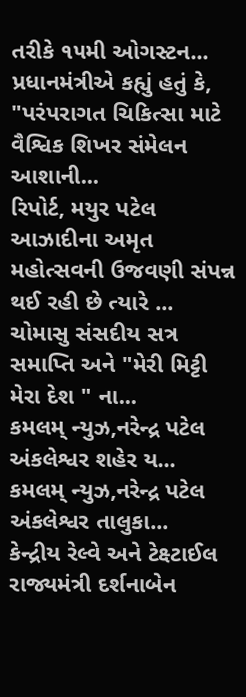તરીકે ૧૫મી ઓગસ્ટન...
પ્રધાનમંત્રીએ કહ્યું હતું કે, "પરંપરાગત ચિકિત્સા માટે વૈશ્વિક શિખર સંમેલન આશાની...
રિપોર્ટ, મયુર પટેલ આઝાદીના અમૃત મહોત્સવની ઉજવણી સંપન્ન થઈ રહી છે ત્યારે ...
ચોમાસુ સંસદીય સત્ર સમાપ્તિ અને "મેરી મિટ્ટી મેરા દેશ " ના...
કમલમ્ ન્યુઝ,નરેન્દ્ર પટેલ અંકલેશ્વર શહેર ય...
કમલમ્ ન્યુઝ,નરેન્દ્ર પટેલ અંકલેશ્વર તાલુકા...
કેન્દ્રીય રેલ્વે અને ટેક્ષ્ટાઈલ રાજ્યમંત્રી દર્શનાબેન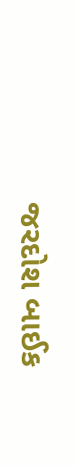જરદોશ બાઈક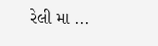રેલી મા ...